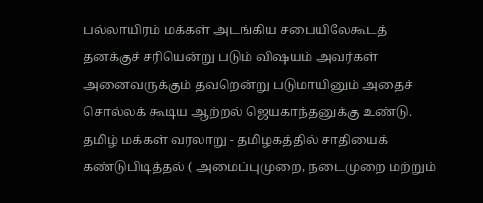பல்லாயிரம் மக்கள் அடங்கிய சபையிலேகூடத் தனக்குச் சரியென்று படும் விஷயம் அவர்கள் அனைவருக்கும் தவறென்று படுமாயினும் அதைச் சொல்லக் கூடிய ஆற்றல் ஜெயகாந்தனுக்கு உண்டு.
தமிழ் மக்கள் வரலாறு - தமிழகத்தில் சாதியைக் கண்டுபிடித்தல் ( அமைப்புமுறை, நடைமுறை மற்றும்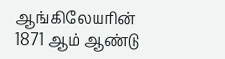ஆங்கிலேயரின் 1871 ஆம் ஆண்டு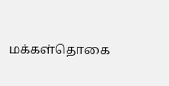மக்கள்தொகை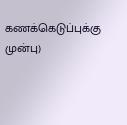கணக்கெடுப்புக்கு முன்பு)